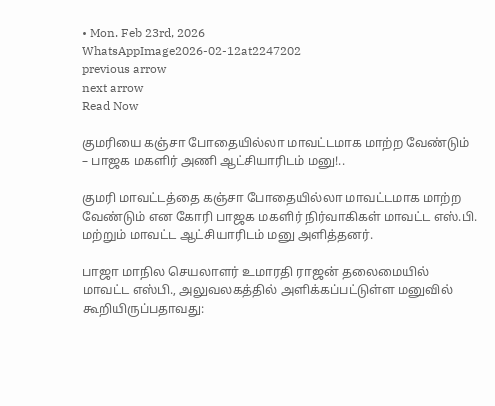• Mon. Feb 23rd, 2026
WhatsAppImage2026-02-12at2247202
previous arrow
next arrow
Read Now

குமரியை கஞ்சா போதையில்லா மாவட்டமாக மாற்ற வேண்டும் – பாஜக மகளிர் அணி ஆட்சியாரிடம் மனு!..

குமரி மாவட்டத்தை கஞ்சா போதையில்லா மாவட்டமாக மாற்ற வேண்டும் என கோரி பாஜக மகளிர் நிர்வாகிகள் மாவட்ட எஸ்.பி. மற்றும் மாவட்ட ஆட்சியாரிடம் மனு அளித்தனர்.

பாஜா மாநில செயலாளர் உமாரதி ராஜன் தலைமையில் மாவட்ட எஸ்பி., அலுவலகத்தில் அளிக்கப்பட்டுள்ள மனுவில் கூறியிருப்பதாவது: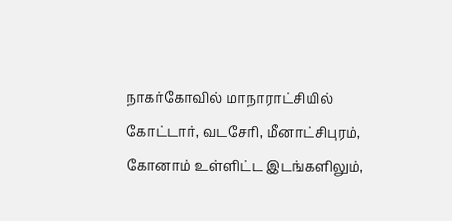நாகர்கோவில் மாநாராட்சியில் கோட்டார், வடசேரி, மீனாட்சிபுரம், கோனாம் உள்ளிட்ட இடங்களிலும்,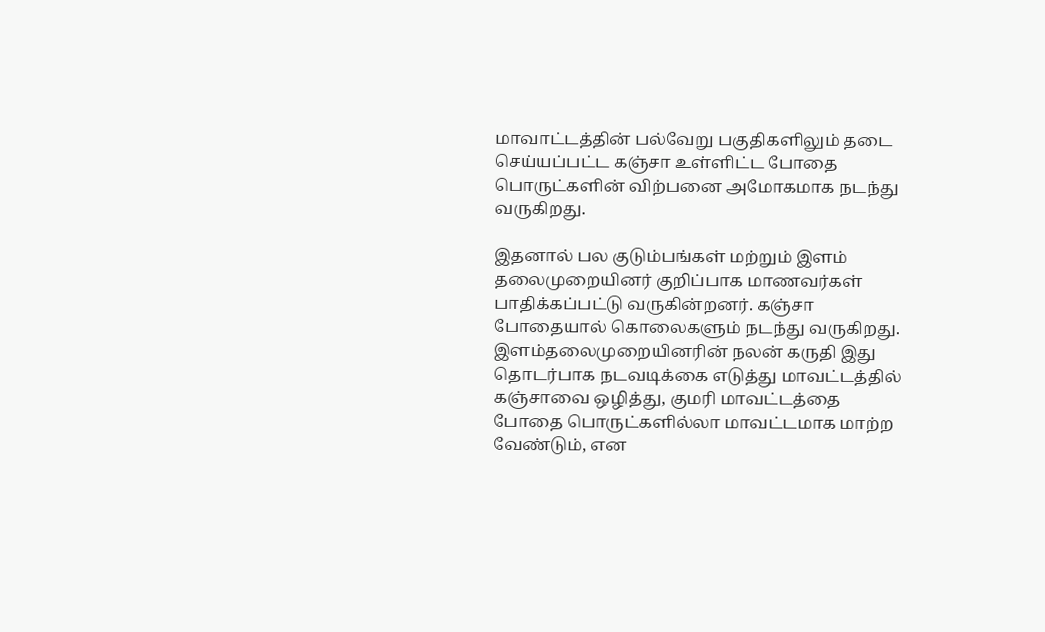மாவாட்டத்தின் பல்வேறு பகுதிகளிலும் தடை செய்யப்பட்ட கஞ்சா உள்ளிட்ட போதை பொருட்களின் விற்பனை அமோகமாக நடந்து வருகிறது.

இதனால் பல குடும்பங்கள் மற்றும் இளம் தலைமுறையினர் குறிப்பாக மாணவர்கள்
பாதிக்கப்பட்டு வருகின்றனர். கஞ்சா போதையால் கொலைகளும் நடந்து வருகிறது. இளம்தலைமுறையினரின் நலன் கருதி இது தொடர்பாக நடவடிக்கை எடுத்து மாவட்டத்தில் கஞ்சாவை ஒழித்து, குமரி மாவட்டத்தை போதை பொருட்களில்லா மாவட்டமாக மாற்ற வேண்டும், என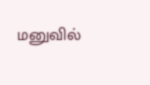மனுவில்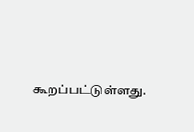கூறப்பட்டுள்ளது.